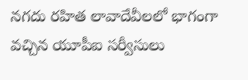నగదు రహిత లావాదేవీలలో భాగంగా వచ్చిన యూపీఐ సర్వీసులు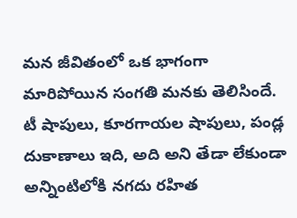మన జీవితంలో ఒక భాగంగా మారిపోయిన సంగతి మనకు తెలిసిందే. టీ షాపులు, కూరగాయల షాపులు, పండ్ల దుకాణాలు ఇది, అది అని తేడా లేకుండా అన్నింటిలోకి నగదు రహిత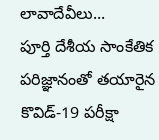లావాదేవీలు...
పూర్తి దేశీయ సాంకేతిక పరిజ్ఞానంతో తయారైన కొవిడ్-19 పరీక్షా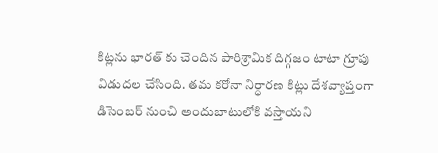కిట్లను భారత్ కు చెందిన పారిశ్రామిక దిగ్గజం టాటా గ్రూపు విడుదల చేసింది. తమ కరోనా నిర్ధారణ కిట్లు దేశవ్యాప్తంగా డిసెంబర్ నుంచి అందుబాటులోకి వస్తాయని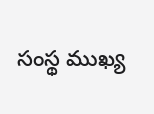సంస్థ ముఖ్య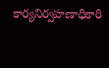కార్యనిర్వహణాధికారి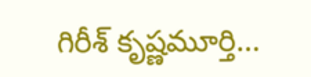గిరీశ్ కృష్ణమూర్తి...